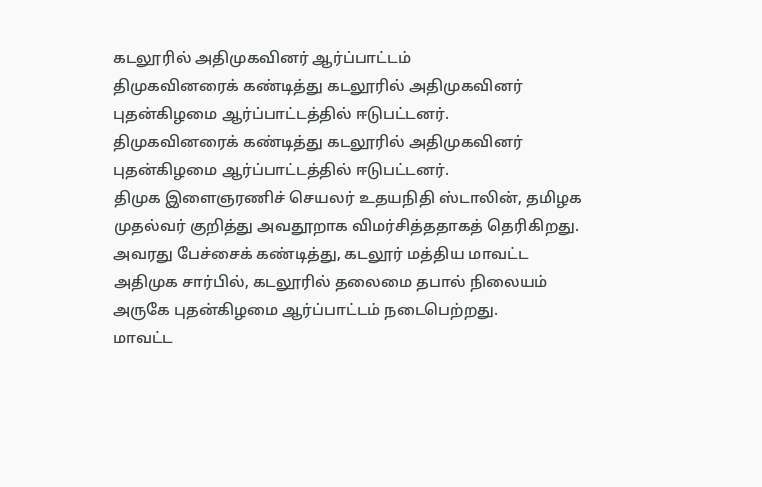கடலூரில் அதிமுகவினர் ஆர்ப்பாட்டம்
திமுகவினரைக் கண்டித்து கடலூரில் அதிமுகவினர் புதன்கிழமை ஆர்ப்பாட்டத்தில் ஈடுபட்டனர்.
திமுகவினரைக் கண்டித்து கடலூரில் அதிமுகவினர் புதன்கிழமை ஆர்ப்பாட்டத்தில் ஈடுபட்டனர்.
திமுக இளைஞரணிச் செயலர் உதயநிதி ஸ்டாலின், தமிழக முதல்வர் குறித்து அவதூறாக விமர்சித்ததாகத் தெரிகிறது. அவரது பேச்சைக் கண்டித்து, கடலூர் மத்திய மாவட்ட அதிமுக சார்பில், கடலூரில் தலைமை தபால் நிலையம் அருகே புதன்கிழமை ஆர்ப்பாட்டம் நடைபெற்றது.
மாவட்ட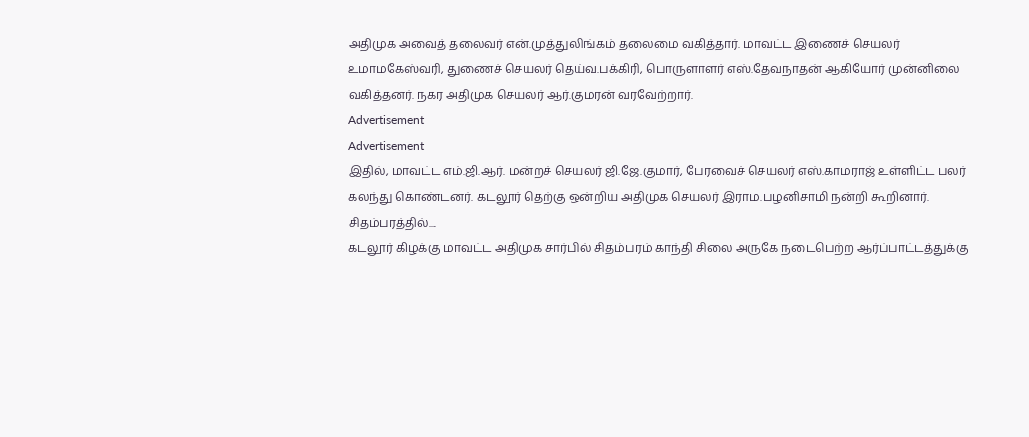அதிமுக அவைத் தலைவர் என்.முத்துலிங்கம் தலைமை வகித்தார். மாவட்ட இணைச் செயலர் உமாமகேஸ்வரி, துணைச் செயலர் தெய்வ.பக்கிரி, பொருளாளர் எஸ்.தேவநாதன் ஆகியோர் முன்னிலை வகித்தனர். நகர அதிமுக செயலர் ஆர்.குமரன் வரவேற்றார்.
Advertisement
Advertisement
இதில், மாவட்ட எம்.ஜி.ஆர். மன்றச் செயலர் ஜி.ஜே.குமார், பேரவைச் செயலர் எஸ்.காமராஜ் உள்ளிட்ட பலர் கலந்து கொண்டனர். கடலூர் தெற்கு ஒன்றிய அதிமுக செயலர் இராம.பழனிசாமி நன்றி கூறினார்.
சிதம்பரத்தில்....
கடலூர் கிழக்கு மாவட்ட அதிமுக சார்பில் சிதம்பரம் காந்தி சிலை அருகே நடைபெற்ற ஆர்ப்பாட்டத்துக்கு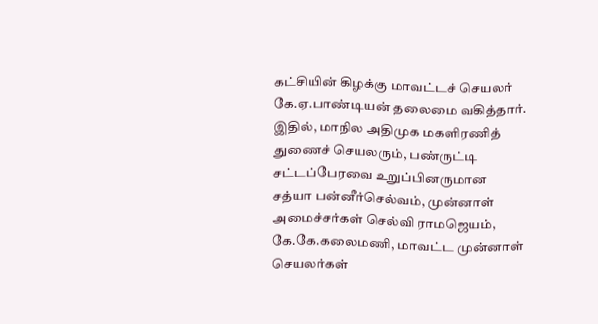கட்சியின் கிழக்கு மாவட்டச் செயலர் கே.ஏ.பாண்டியன் தலைமை வகித்தார். இதில், மாநில அதிமுக மகளிரணித் துணைச் செயலரும், பண்ருட்டி சட்டப்பேரவை உறுப்பினருமான சத்யா பன்னீர்செல்வம், முன்னாள் அமைச்சர்கள் செல்வி ராமஜெயம், கே.கே.கலைமணி, மாவட்ட முன்னாள் செயலர்கள்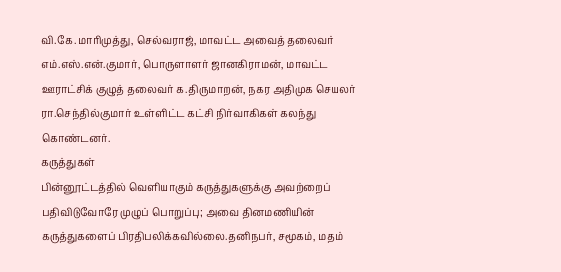வி.கே.மாரிமுத்து, செல்வராஜ், மாவட்ட அவைத் தலைவர் எம்.எஸ்.என்.குமார், பொருளாளர் ஜானகிராமன், மாவட்ட ஊராட்சிக் குழுத் தலைவர் க.திருமாறன், நகர அதிமுக செயலர் ரா.செந்தில்குமார் உள்ளிட்ட கட்சி நிர்வாகிகள் கலந்து கொண்டனர்.
கருத்துகள்
பின்னூட்டத்தில் வெளியாகும் கருத்துகளுக்கு அவற்றைப் பதிவிடுவோரே முழுப் பொறுப்பு; அவை தினமணியின் கருத்துகளைப் பிரதிபலிக்கவில்லை.தனிநபர், சமூகம், மதம்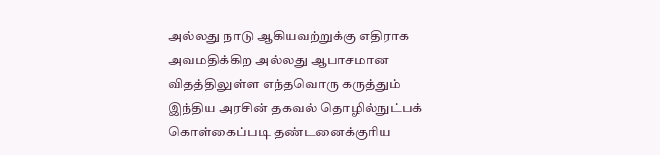அல்லது நாடு ஆகியவற்றுக்கு எதிராக அவமதிக்கிற அல்லது ஆபாசமான விதத்திலுள்ள எந்தவொரு கருத்தும் இந்திய அரசின் தகவல் தொழில்நுட்பக் கொள்கைப்படி தண்டனைக்குரிய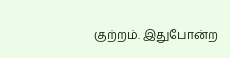குற்றம். இதுபோன்ற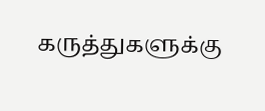கருத்துகளுக்கு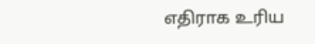எதிராக உரிய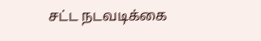சட்ட நடவடிக்கை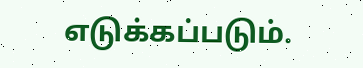எடுக்கப்படும்.